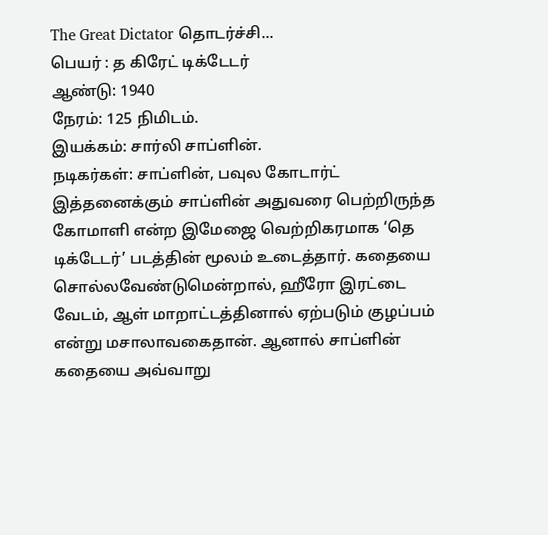The Great Dictator தொடர்ச்சி...
பெயர் : த கிரேட் டிக்டேடர்
ஆண்டு: 1940
நேரம்: 125 நிமிடம்.
இயக்கம்: சார்லி சாப்ளின்.
நடிகர்கள்: சாப்ளின், பவுல கோடார்ட்
இத்தனைக்கும் சாப்ளின் அதுவரை பெற்றிருந்த கோமாளி என்ற இமேஜை வெற்றிகரமாக ‘தெ டிக்டேடர்’ படத்தின் மூலம் உடைத்தார். கதையை சொல்லவேண்டுமென்றால், ஹீரோ இரட்டை வேடம், ஆள் மாறாட்டத்தினால் ஏற்படும் குழப்பம் என்று மசாலாவகைதான். ஆனால் சாப்ளின் கதையை அவ்வாறு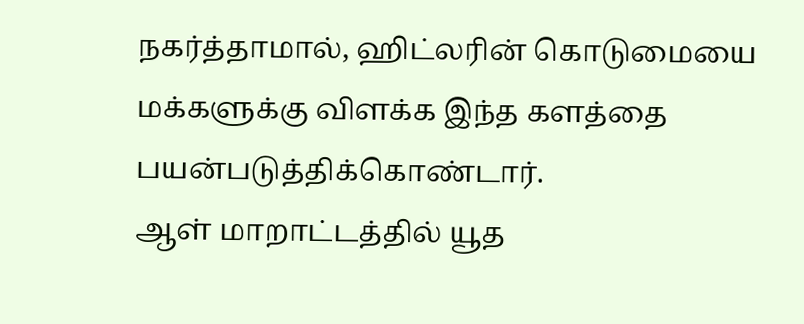நகர்த்தாமால், ஹிட்லரின் கொடுமையை மக்களுக்கு விளக்க இந்த களத்தை பயன்படுத்திக்கொண்டார்.
ஆள் மாறாட்டத்தில் யூத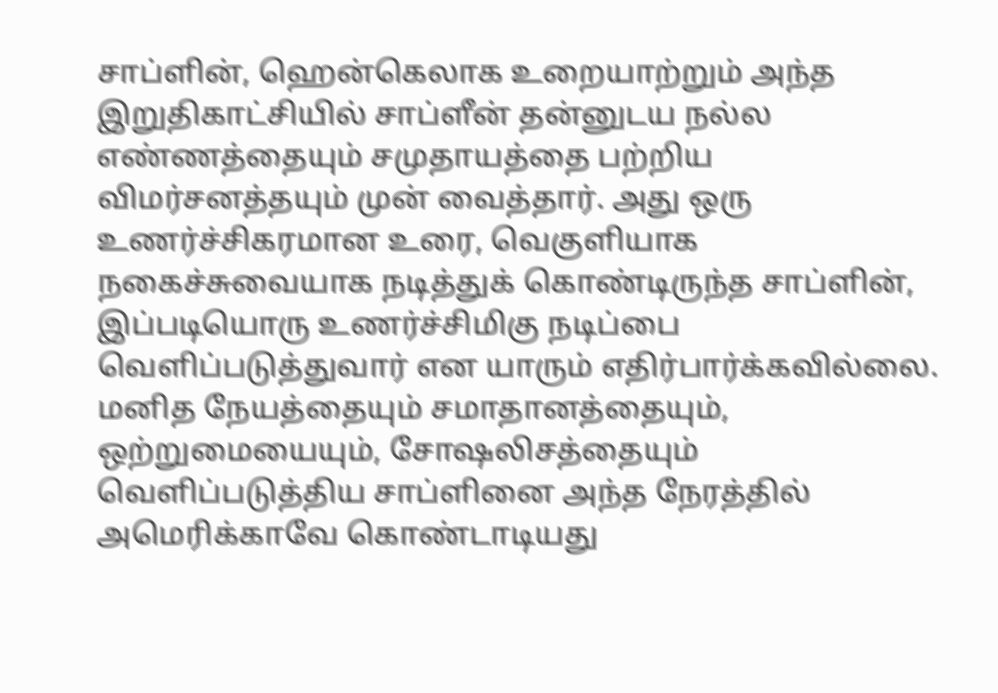சாப்ளின், ஹென்கெலாக உறையாற்றும் அந்த இறுதிகாட்சியில் சாப்ளீன் தன்னுடய நல்ல எண்ணத்தையும் சமுதாயத்தை பற்றிய விமர்சனத்தயும் முன் வைத்தார். அது ஒரு உணர்ச்சிகரமான உரை, வெகுளியாக நகைச்சுவையாக நடித்துக் கொண்டிருந்த சாப்ளின், இப்படியொரு உணர்ச்சிமிகு நடிப்பை வெளிப்படுத்துவார் என யாரும் எதிர்பார்க்கவில்லை.
மனித நேயத்தையும் சமாதானத்தையும், ஒற்றுமையையும், சோஷலிசத்தையும் வெளிப்படுத்திய சாப்ளினை அந்த நேரத்தில் அமெரிக்காவே கொண்டாடியது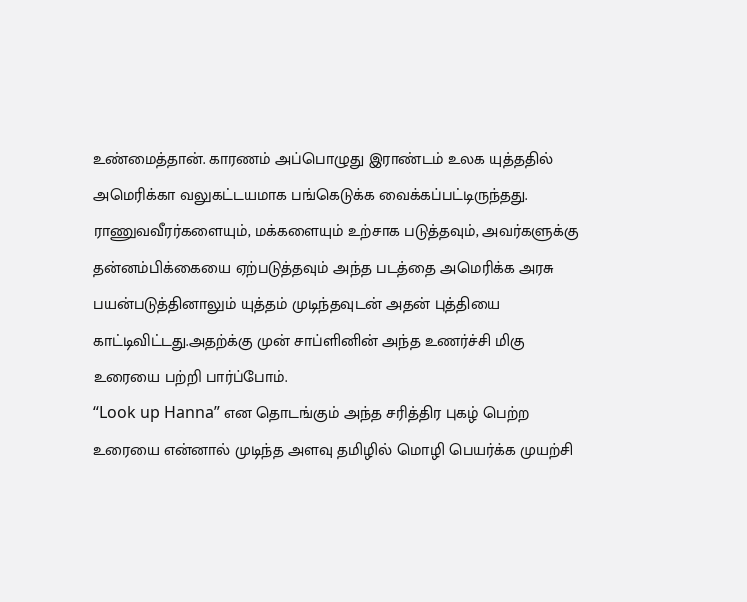உண்மைத்தான். காரணம் அப்பொழுது இராண்டம் உலக யுத்ததில் அமெரிக்கா வலுகட்டயமாக பங்கெடுக்க வைக்கப்பட்டிருந்தது.
ராணுவவீரர்களையும், மக்களையும் உற்சாக படுத்தவும், அவர்களுக்கு தன்னம்பிக்கையை ஏற்படுத்தவும் அந்த படத்தை அமெரிக்க அரசு பயன்படுத்தினாலும் யுத்தம் முடிந்தவுடன் அதன் புத்தியை காட்டிவிட்டது.அதற்க்கு முன் சாப்ளினின் அந்த உணர்ச்சி மிகு உரையை பற்றி பார்ப்போம்.
“Look up Hanna” என தொடங்கும் அந்த சரித்திர புகழ் பெற்ற உரையை என்னால் முடிந்த அளவு தமிழில் மொழி பெயர்க்க முயற்சி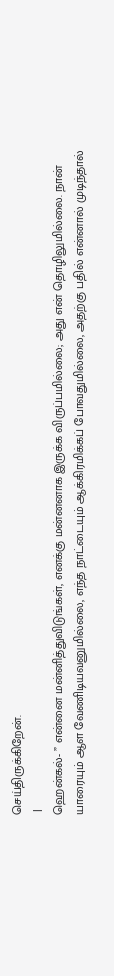செய்திருக்கிறேன்.
 |
ஹென்கல்- ” என்னை மன்னித்துவிடுங்கள், எனக்கு மன்னனாக இருக்க விருப்பமில்லை; அது என் தொழிலுமில்லை. நான் யாரையும் ஆள வேணிடியவனுமில்லை, எந்த நாட்டையும் ஆக்கிரமிக்கப் போவதுமில்லை, அதற்கு பதில் என்னால் முடிந்தால்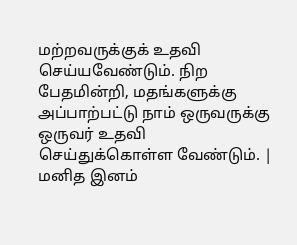மற்றவருக்குக் உதவி செய்யவேண்டும். நிற பேதமின்றி, மதங்களுக்கு அப்பாற்பட்டு நாம் ஒருவருக்கு ஒருவர் உதவி செய்துக்கொள்ள வேண்டும். |
மனித இனம்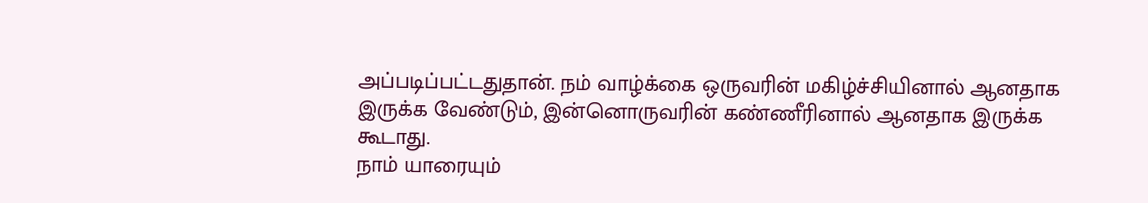அப்படிப்பட்டதுதான். நம் வாழ்க்கை ஒருவரின் மகிழ்ச்சியினால் ஆனதாக இருக்க வேண்டும், இன்னொருவரின் கண்ணீரினால் ஆனதாக இருக்க கூடாது.
நாம் யாரையும்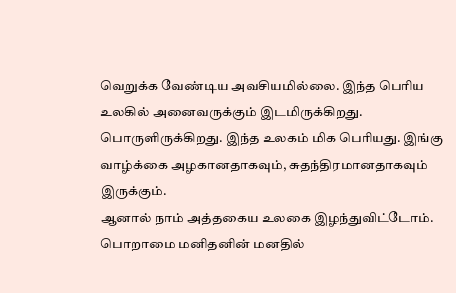வெறுக்க வேண்டிய அவசியமில்லை. இந்த பெரிய உலகில் அனைவருக்கும் இடமிருக்கிறது. பொருளிருக்கிறது. இந்த உலகம் மிக பெரியது. இங்கு வாழ்க்கை அழகானதாகவும், சுதந்திரமானதாகவும் இருக்கும்.
ஆனால் நாம் அத்தகைய உலகை இழந்துவிட்டோம். பொறாமை மனிதனின் மனதில்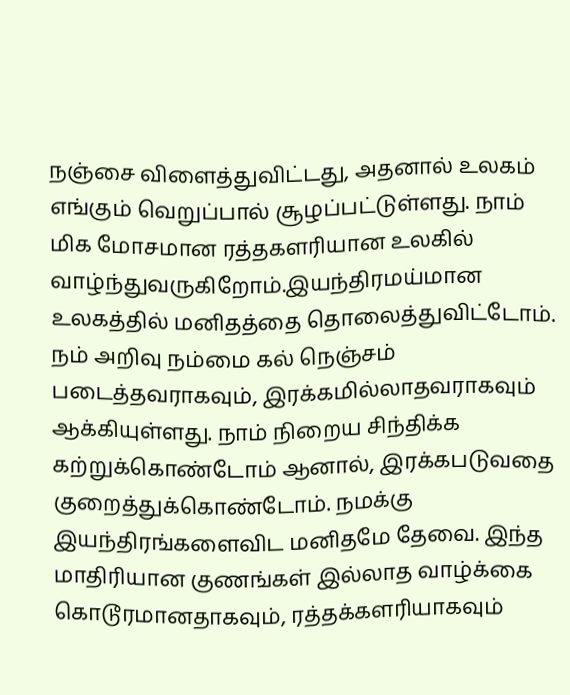நஞ்சை விளைத்துவிட்டது, அதனால் உலகம் எங்கும் வெறுப்பால் சூழப்பட்டுள்ளது. நாம் மிக மோசமான ரத்தகளரியான உலகில் வாழ்ந்துவருகிறோம்.இயந்திரமய்மான உலகத்தில் மனிதத்தை தொலைத்துவிட்டோம்.
நம் அறிவு நம்மை கல் நெஞ்சம் படைத்தவராகவும், இரக்கமில்லாதவராகவும் ஆக்கியுள்ளது. நாம் நிறைய சிந்திக்க கற்றுக்கொண்டோம் ஆனால், இரக்கபடுவதை குறைத்துக்கொண்டோம். நமக்கு இயந்திரங்களைவிட மனிதமே தேவை. இந்த மாதிரியான குணங்கள் இல்லாத வாழ்க்கை கொடூரமானதாகவும், ரத்தக்களரியாகவும்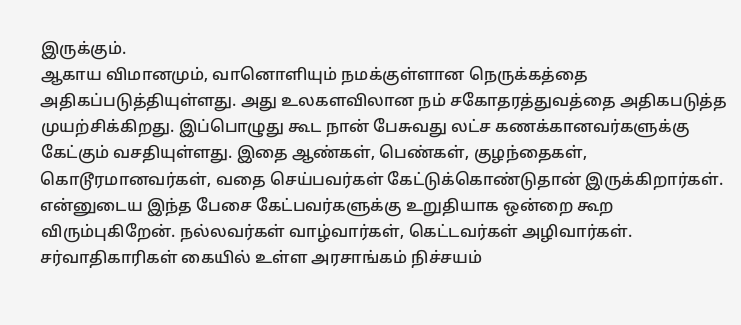இருக்கும்.
ஆகாய விமானமும், வானொளியும் நமக்குள்ளான நெருக்கத்தை அதிகப்படுத்தியுள்ளது. அது உலகளவிலான நம் சகோதரத்துவத்தை அதிகபடுத்த முயற்சிக்கிறது. இப்பொழுது கூட நான் பேசுவது லட்ச கணக்கானவர்களுக்கு கேட்கும் வசதியுள்ளது. இதை ஆண்கள், பெண்கள், குழந்தைகள், கொடூரமானவர்கள், வதை செய்பவர்கள் கேட்டுக்கொண்டுதான் இருக்கிறார்கள்.
என்னுடைய இந்த பேசை கேட்பவர்களுக்கு உறுதியாக ஒன்றை கூற விரும்புகிறேன். நல்லவர்கள் வாழ்வார்கள், கெட்டவர்கள் அழிவார்கள். சர்வாதிகாரிகள் கையில் உள்ள அரசாங்கம் நிச்சயம்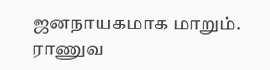ஜனநாயகமாக மாறும்.
ராணுவ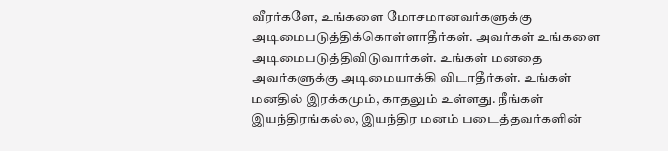வீரர்களே, உங்களை மோசமானவர்களுக்கு அடிமைபடுத்திக்கொள்ளாதீர்கள். அவர்கள் உங்களை அடிமைபடுத்திவிடுவார்கள். உங்கள் மனதை அவர்களுக்கு அடிமையாக்கி விடாதீர்கள். உங்கள் மனதில் இரக்கமும், காதலும் உள்ளது. நீங்கள் இயந்திரங்கல்ல, இயந்திர மனம் படைத்தவர்களின்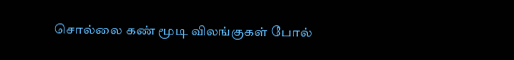சொல்லை கண் மூடி விலங்குகள் போல்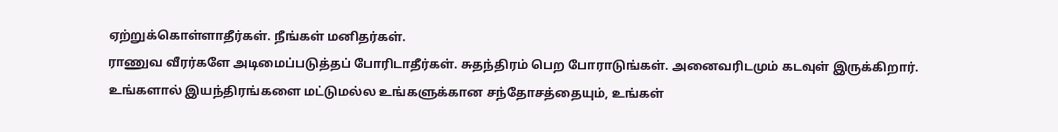ஏற்றுக்கொள்ளாதீர்கள். நீங்கள் மனிதர்கள்.
ராணுவ வீரர்களே அடிமைப்படுத்தப் போரிடாதீர்கள். சுதந்திரம் பெற போராடுங்கள். அனைவரிடமும் கடவுள் இருக்கிறார். உங்களால் இயந்திரங்களை மட்டுமல்ல உங்களுக்கான சந்தோசத்தையும், உங்கள்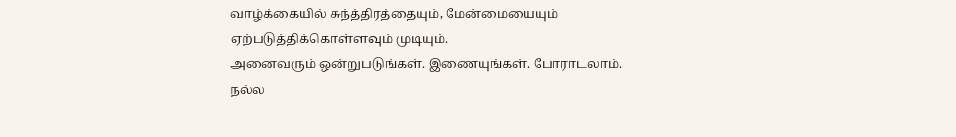வாழ்க்கையில் சுந்த்திரத்தையும், மேன்மையையும் ஏற்படுத்திக்கொள்ளவும் முடியும்.
அனைவரும் ஒன்றுபடுங்கள். இணையுங்கள். போராடலாம். நல்ல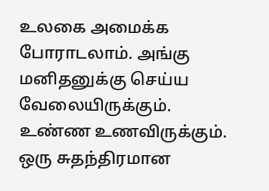உலகை அமைக்க போராடலாம். அங்கு மனிதனுக்கு செய்ய வேலையிருக்கும். உண்ண உணவிருக்கும். ஒரு சுதந்திரமான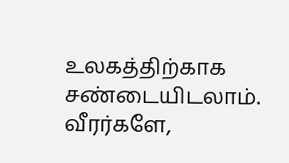உலகத்திற்காக சண்டையிடலாம்.
வீரர்களே,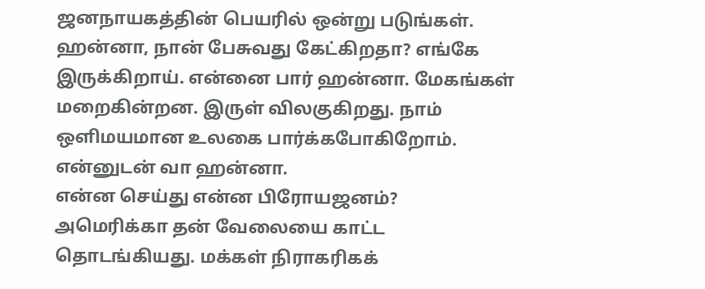ஜனநாயகத்தின் பெயரில் ஒன்று படுங்கள்.
ஹன்னா, நான் பேசுவது கேட்கிறதா? எங்கே இருக்கிறாய். என்னை பார் ஹன்னா. மேகங்கள் மறைகின்றன. இருள் விலகுகிறது. நாம் ஒளிமயமான உலகை பார்க்கபோகிறோம். என்னுடன் வா ஹன்னா.
என்ன செய்து என்ன பிரோயஜனம்? அமெரிக்கா தன் வேலையை காட்ட தொடங்கியது. மக்கள் நிராகரிகக்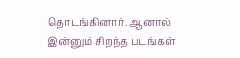தொடங்கினார். ஆனால் இன்னும் சிறந்த படங்கள்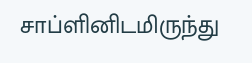சாப்ளினிடமிருந்து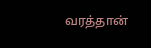வரத்தான்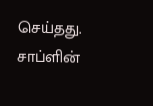செய்தது.
சாப்ளின்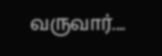வருவார்....